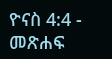ዮናስ 4:4 - መጽሐፍ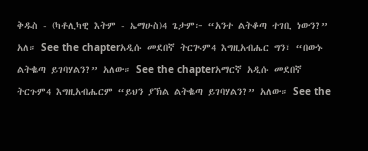ቅዱስ - (ካቶሊካዊ እትም - ኤማሁስ)4 ጌታም፦ “አንተ ልትቆጣ ተገቢ ነውን?” አለ። See the chapterአዲሱ መደበኛ ትርጒም4 እግዚአብሔር ግን፣ “በውኑ ልትቈጣ ይገባሃልን?” አለው። See the chapterአማርኛ አዲሱ መደበኛ ትርጉም4 እግዚአብሔርም “ይህን ያኽል ልትቈጣ ይገባሃልን?” አለው። See the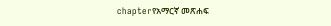chapterየአማርኛ መጽሐፍ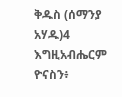ቅዱስ (ሰማንያ አሃዱ)4 እግዚአብሔርም ዮናስን፥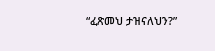“ፈጽመህ ታዝናለህን?”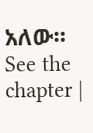አለው። See the chapter |